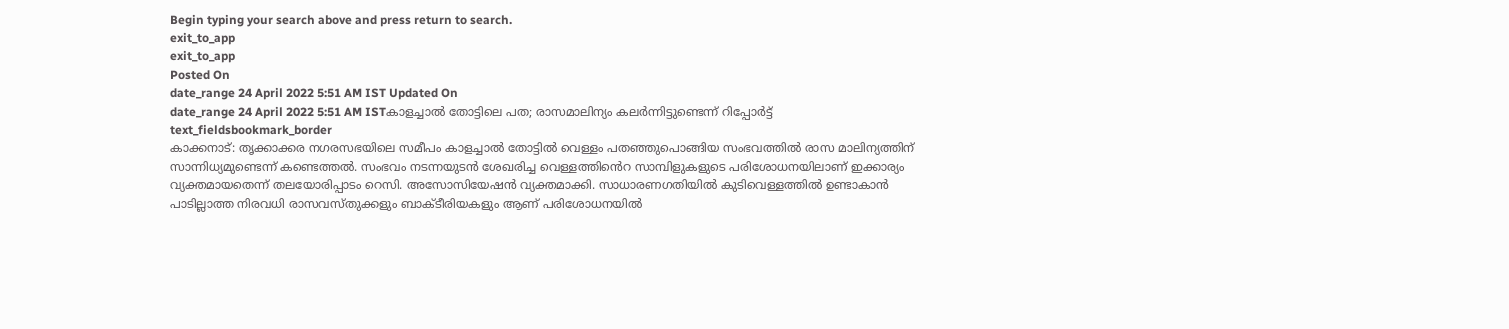Begin typing your search above and press return to search.
exit_to_app
exit_to_app
Posted On
date_range 24 April 2022 5:51 AM IST Updated On
date_range 24 April 2022 5:51 AM ISTകാളച്ചാൽ തോട്ടിലെ പത; രാസമാലിന്യം കലർന്നിട്ടുണ്ടെന്ന് റിപ്പോർട്ട്
text_fieldsbookmark_border
കാക്കനാട്: തൃക്കാക്കര നഗരസഭയിലെ സമീപം കാളച്ചാൽ തോട്ടിൽ വെള്ളം പതഞ്ഞുപൊങ്ങിയ സംഭവത്തിൽ രാസ മാലിന്യത്തിന് സാന്നിധ്യമുണ്ടെന്ന് കണ്ടെത്തൽ. സംഭവം നടന്നയുടൻ ശേഖരിച്ച വെള്ളത്തിൻെറ സാമ്പിളുകളുടെ പരിശോധനയിലാണ് ഇക്കാര്യം വ്യക്തമായതെന്ന് തലയോരിപ്പാടം റെസി. അസോസിയേഷൻ വ്യക്തമാക്കി. സാധാരണഗതിയിൽ കുടിവെള്ളത്തിൽ ഉണ്ടാകാൻ പാടില്ലാത്ത നിരവധി രാസവസ്തുക്കളും ബാക്ടീരിയകളും ആണ് പരിശോധനയിൽ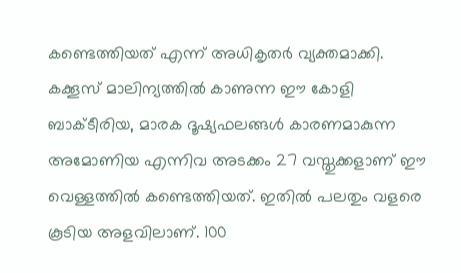കണ്ടെത്തിയത് എന്ന് അധികൃതർ വ്യക്തമാക്കി. കക്കൂസ് മാലിന്യത്തിൽ കാണുന്ന ഈ കോളി ബാക്ടീരിയ, മാരക ദൂഷ്യഫലങ്ങൾ കാരണമാകുന്ന അമോണിയ എന്നിവ അടക്കം 27 വസ്തുക്കളാണ് ഈ വെള്ളത്തിൽ കണ്ടെത്തിയത്. ഇതിൽ പലതും വളരെ കൂടിയ അളവിലാണ്. 100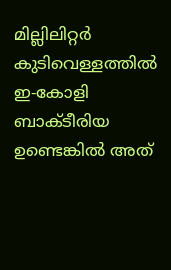മില്ലിലിറ്റർ കുടിവെള്ളത്തിൽ ഇ-കോളി ബാക്ടീരിയ ഉണ്ടെങ്കിൽ അത്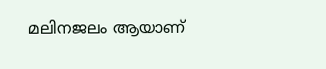മലിനജലം ആയാണ്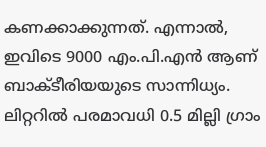കണക്കാക്കുന്നത്. എന്നാൽ, ഇവിടെ 9000 എം.പി.എൻ ആണ് ബാക്ടീരിയയുടെ സാന്നിധ്യം. ലിറ്ററിൽ പരമാവധി 0.5 മില്ലി ഗ്രാം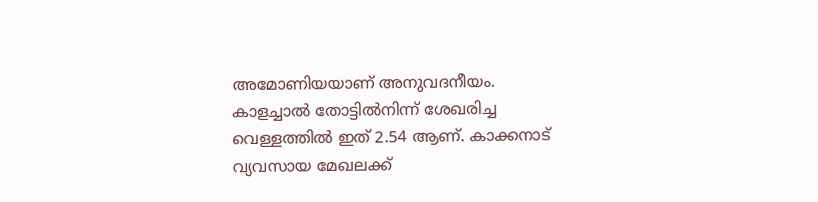അമോണിയയാണ് അനുവദനീയം. കാളച്ചാൽ തോട്ടിൽനിന്ന് ശേഖരിച്ച വെള്ളത്തിൽ ഇത് 2.54 ആണ്. കാക്കനാട് വ്യവസായ മേഖലക്ക്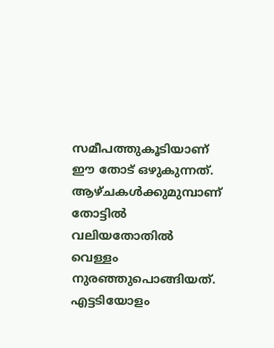സമീപത്തുകൂടിയാണ് ഈ തോട് ഒഴുകുന്നത്. ആഴ്ചകൾക്കുമുമ്പാണ് തോട്ടിൽ വലിയതോതിൽ വെള്ളം നുരഞ്ഞുപൊങ്ങിയത്. എട്ടടിയോളം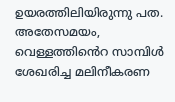ഉയരത്തിലിയിരുന്നു പത. അതേസമയം, വെള്ളത്തിൻെറ സാമ്പിൾ ശേഖരിച്ച മലിനീകരണ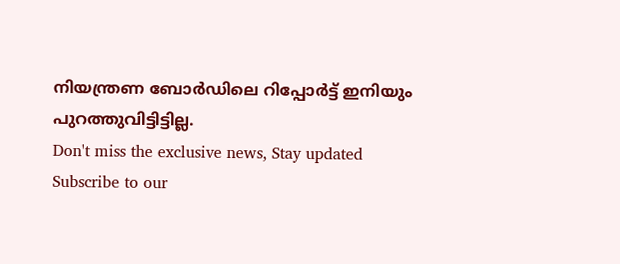നിയന്ത്രണ ബോർഡിലെ റിപ്പോർട്ട് ഇനിയും പുറത്തുവിട്ടിട്ടില്ല.
Don't miss the exclusive news, Stay updated
Subscribe to our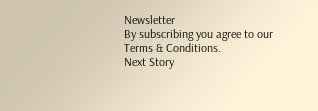Newsletter
By subscribing you agree to our Terms & Conditions.
Next Story